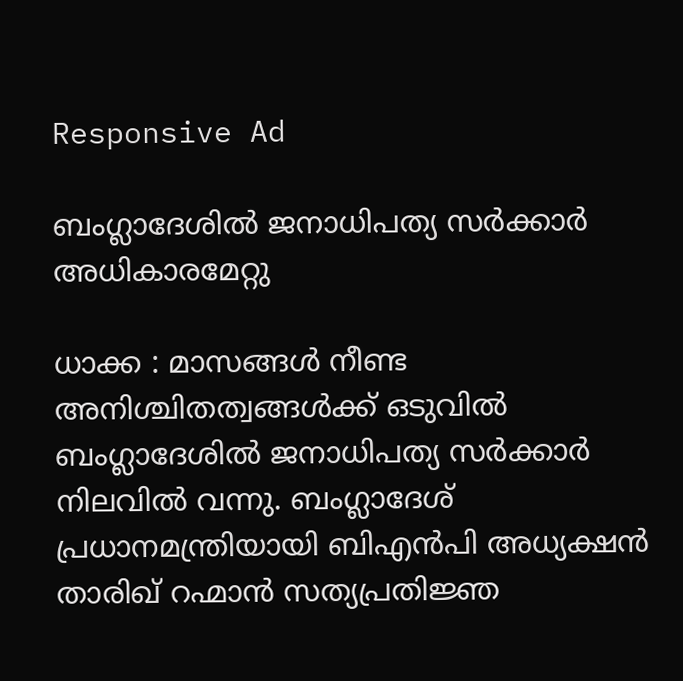Responsive Ad

ബംഗ്ലാദേശിൽ ജനാധിപത്യ സർക്കാർ അധികാരമേറ്റു

ധാക്ക : മാസങ്ങൾ നീണ്ട അനിശ്ചിതത്വങ്ങൾക്ക് ഒടുവിൽ ബംഗ്ലാദേശിൽ ജനാധിപത്യ സർക്കാർ നിലവിൽ വന്നു. ബംഗ്ലാദേശ് പ്രധാനമന്ത്രിയായി ബിഎൻപി അധ്യക്ഷൻ താരിഖ് റഹ്മാൻ സത്യപ്രതിജ്ഞ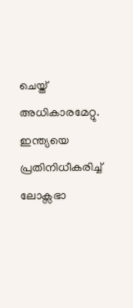ചെയ്ത് അധികാരമേറ്റു. ഇന്ത്യയെ പ്രതിനിധീകരിച്ച് ലോക്സഭാ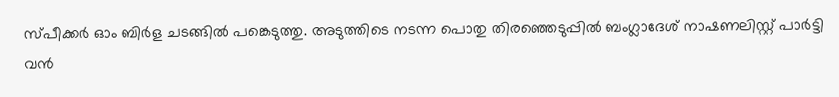സ്പീക്കർ ഓം ബിർള ചടങ്ങിൽ പങ്കെടുത്തു. അടുത്തിടെ നടന്ന പൊതു തിരഞ്ഞെടുപ്പിൽ ബംഗ്ലാദേശ് നാഷണലിസ്റ്റ് പാർട്ടി വൻ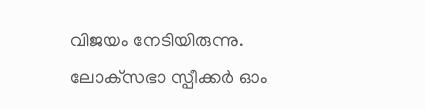വിജയം നേടിയിരുന്നു.  ലോക്‌സഭാ സ്പീക്കർ ഓം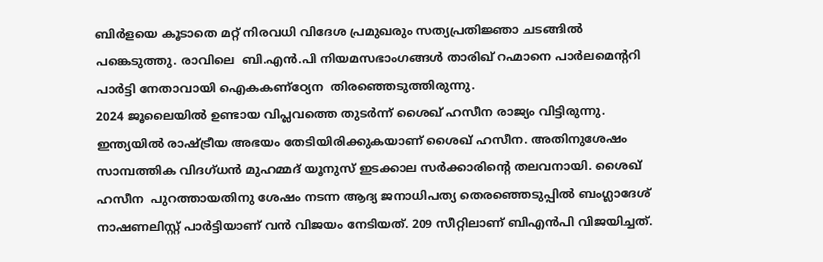ബിർളയെ കൂടാതെ മറ്റ് നിരവധി വിദേശ പ്രമുഖരും സത്യപ്രതിജ്ഞാ ചടങ്ങിൽ പങ്കെടുത്തു. രാവിലെ  ബി.എൻ.പി നിയമസഭാംഗങ്ങൾ താരിഖ് റഹ്മാനെ പാർലമെന്‍ററി പാർട്ടി നേതാവായി ഐകകണ്ഠ്യേന  തിരഞ്ഞെടുത്തിരുന്നു.
2024 ജൂലൈയിൽ ഉണ്ടായ വിപ്ലവത്തെ തുടര്‍ന്ന് ശൈഖ് ഹസീന രാജ്യം വിട്ടിരുന്നു. ഇന്ത്യയിൽ രാഷ്ട്രീയ അഭയം തേടിയിരിക്കുകയാണ് ശൈഖ് ഹസീന. അതിനുശേഷം സാമ്പത്തിക വിദഗ്ധൻ മുഹമ്മദ് യൂനുസ് ഇടക്കാല സർക്കാരിൻ്റെ തലവനായി. ശൈഖ് ഹസീന  പുറത്തായതിനു ശേഷം നടന്ന ആദ്യ ജനാധിപത്യ തെരഞ്ഞെടുപ്പില്‍ ബംഗ്ലാദേശ് നാഷണലിസ്റ്റ് പാര്‍ട്ടിയാണ് വന്‍ വിജയം നേടിയത്. 209 സീറ്റിലാണ് ബിഎന്‍പി വിജയിച്ചത്.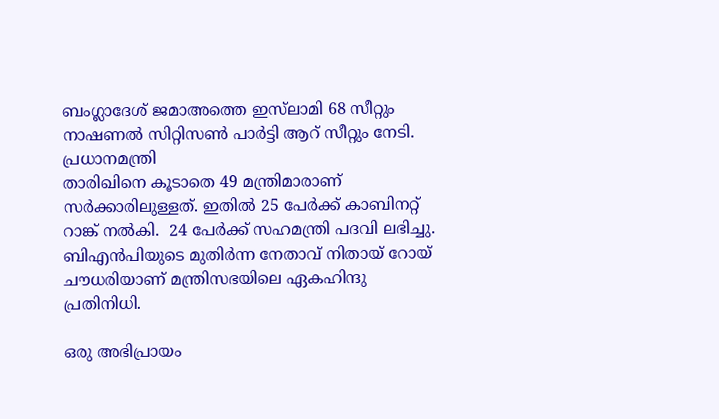ബംഗ്ലാദേശ് ജമാഅത്തെ ഇസ്‌ലാമി 68 സീറ്റും നാഷണല്‍ സിറ്റിസണ്‍ പാര്‍ട്ടി ആറ് സീറ്റും നേടി. പ്രധാനമന്ത്രി
താരിഖിനെ കൂടാതെ 49 മന്ത്രിമാരാണ് സർക്കാരിലുള്ളത്. ഇതിൽ 25 പേർക്ക് കാബിനറ്റ് റാങ്ക് നൽകി.  24 പേർക്ക് സഹമന്ത്രി പദവി ലഭിച്ചു.  ബിഎൻപിയുടെ മുതിർന്ന നേതാവ് നിതായ് റോയ് ചൗധരിയാണ് മന്ത്രിസഭയിലെ ഏകഹിന്ദു പ്രതിനിധി.

ഒരു അഭിപ്രായം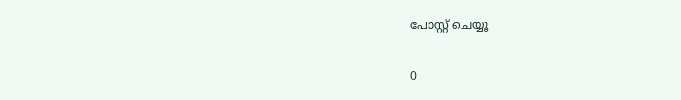പോസ്റ്റ് ചെയ്യൂ

0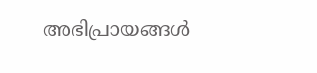അഭിപ്രായങ്ങള്‍